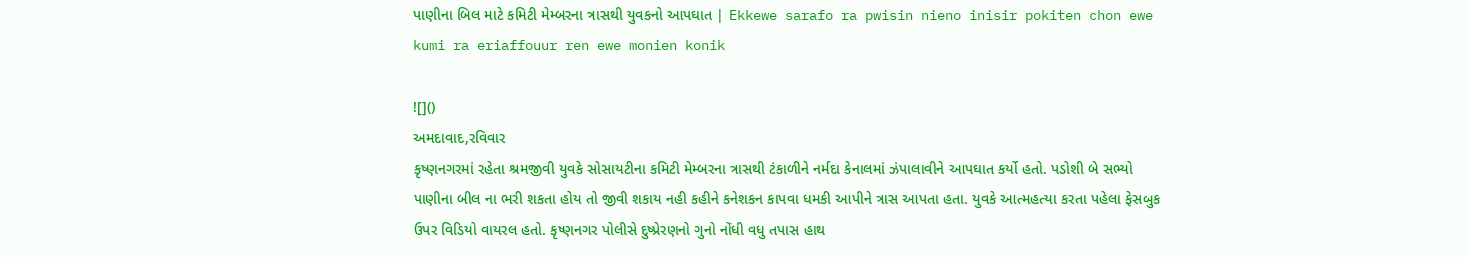પાણીના બિલ માટે કમિટી મેમ્બરના ત્રાસથી યુવકનો આપઘાત | Ekkewe sarafo ra pwisin nieno inisir pokiten chon ewe kumi ra eriaffouur ren ewe monien konik

![]()
અમદાવાદ,રવિવાર
કૃષ્ણનગરમાં રહેતા શ્રમજીવી યુવકે સોસાયટીના કમિટી મેમ્બરના ત્રાસથી ટંકાળીને નર્મદા કેનાલમાં ઝંપાલાવીને આપઘાત કર્યો હતો. પડોશી બે સભ્યો પાણીના બીલ ના ભરી શકતા હોય તો જીવી શકાય નહી કહીને કનેશકન કાપવા ધમકી આપીને ત્રાસ આપતા હતા. યુવકે આત્મહત્યા કરતા પહેલા ફેસબુક ઉપર વિડિયો વાયરલ હતો. કૃષ્ણનગર પોલીસે દુષ્પ્રેરણનો ગુનો નોંધી વધુ તપાસ હાથ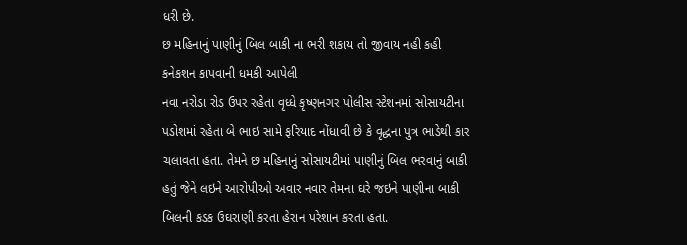ધરી છે.
છ મહિનાનું પાણીનું બિલ બાકી ના ભરી શકાય તો જીવાય નહી કહી કનેકશન કાપવાની ધમકી આપેલી
નવા નરોડા રોડ ઉપર રહેતા વૃધ્ધે કૃષ્ણનગર પોલીસ સ્ટેશનમાં સોસાયટીના પડોશમાં રહેતા બે ભાઇ સામે ફરિયાદ નોંધાવી છે કે વૃદ્ધના પુત્ર ભાડેથી કાર ચલાવતા હતા. તેમને છ મહિનાનું સોસાયટીમાં પાણીનું બિલ ભરવાનું બાકી હતું જેને લઇને આરોપીઓ અવાર નવાર તેમના ઘરે જઇને પાણીના બાકી બિલની કડક ઉઘરાણી કરતા હેરાન પરેશાન કરતા હતા.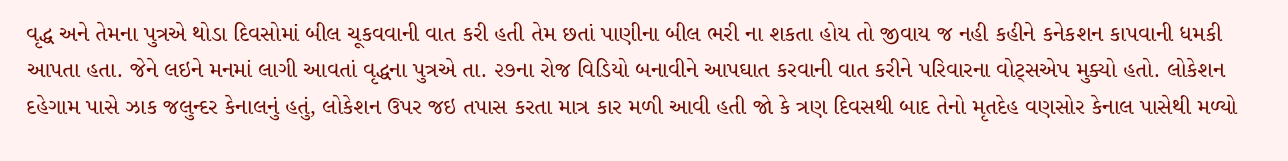વૃદ્ધ અને તેમના પુત્રએ થોડા દિવસોમાં બીલ ચૂકવવાની વાત કરી હતી તેમ છતાં પાણીના બીલ ભરી ના શકતા હોય તો જીવાય જ નહી કહીને કનેકશન કાપવાની ધમકી આપતા હતા. જેને લઇને મનમાં લાગી આવતાં વૃદ્ધના પુત્રએ તા. ૨૭ના રોજ વિડિયો બનાવીને આપઘાત કરવાની વાત કરીને પરિવારના વોટ્સએપ મુક્યો હતો. લોકેશન દહેગામ પાસે ઝાક જલુન્દર કેનાલનું હતું, લોકેશન ઉપર જઇ તપાસ કરતા માત્ર કાર મળી આવી હતી જો કે ત્રણ દિવસથી બાદ તેનો મૃતદેહ વણસોર કેનાલ પાસેથી મળ્યો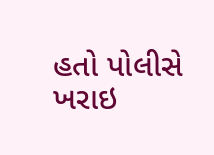હતો પોલીસે ખરાઇ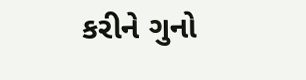કરીને ગુનો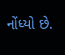નોંધ્યો છે.